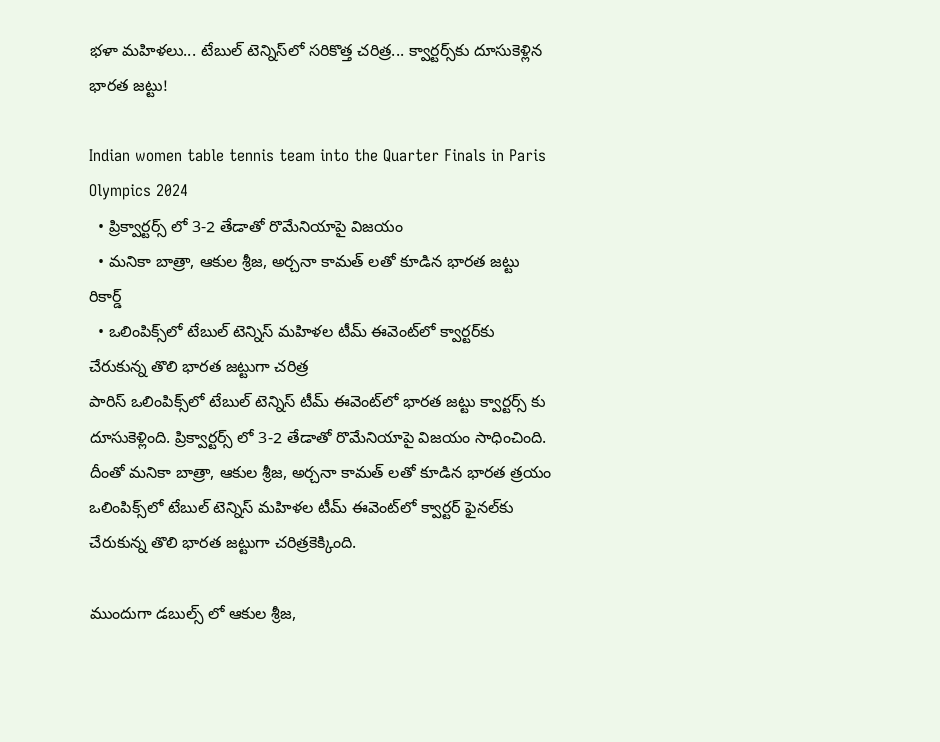భ‌ళా మ‌హిళ‌లు... టేబుల్ టెన్నిస్‌లో సరికొత్త చ‌రిత్ర‌... క్వార్టర్స్‌కు దూసుకెళ్లిన భార‌త జ‌ట్టు!

Indian women table tennis team into the Quarter Finals in Paris Olympics 2024
  • ప్రిక్వార్టర్స్ లో 3-2 తేడాతో రొమేనియాపై విజ‌యం
  • మనికా బాత్రా, ఆకుల శ్రీజ, అర్చనా కామత్ లతో కూడిన భారత జ‌ట్టు రికార్డ్‌
  • ఒలింపిక్స్‌లో టేబుల్ టెన్నిస్‌ మహిళల టీమ్‌ ఈవెంట్‌లో క్వార్టర్‌కు చేరుకున్న తొలి భారత జట్టుగా చ‌రిత్ర‌
పారిస్ ఒలింపిక్స్‌లో టేబుల్‌ టెన్నిస్‌ టీమ్‌ ఈవెంట్‌లో భారత జ‌ట్టు క్వార్టర్స్ కు దూసుకెళ్లింది. ప్రిక్వార్టర్స్ లో 3-2 తేడాతో రొమేనియాపై విజ‌యం సాధించింది. దీంతో మనికా బాత్రా, ఆకుల శ్రీజ, అర్చనా కామత్ లతో కూడిన భారత త్రయం ఒలింపిక్స్‌లో టేబుల్ టెన్నిస్‌ మహిళల టీమ్‌ ఈవెంట్‌లో క్వార్టర్ ఫైనల్‌కు చేరుకున్న తొలి భారత జట్టుగా చ‌రిత్ర‌కెక్కింది.

ముందుగా డబుల్స్ లో ఆకుల శ్రీజ,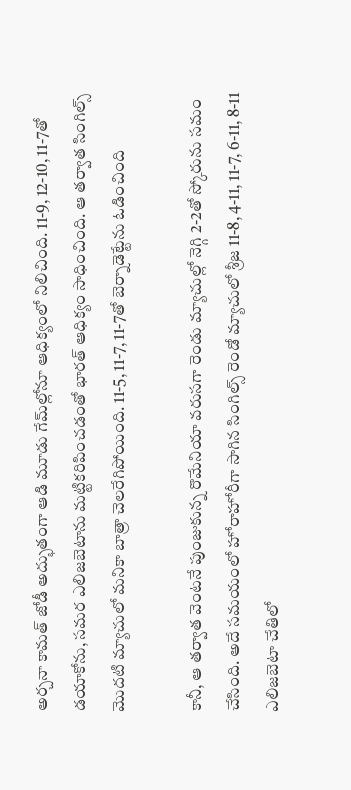అర్చనా కామత్‌ జోడీ అద్భుతంగా ఆడి మూడు గేమ్‌ల్లోనూ ఆధిక్యంలో నిలిచింది. 11-9, 12-10, 11-7తో డయాకోను, సమర ఎలిజబెటాను మ‌ట్టిక‌రిపించ‌డంతో భారత్‌ ఆధిక్యం సాధించింది. ఆ తర్వాత సింగిల్స్‌ మొదటి మ్యాచులో మనికా బాత్రా చెలరేగిపోయింది. 11-5, 11-7, 11-7తో బెర్నాడెట్టేను ఓడించింది

కానీ, ఆ తర్వాత వెంట‌నే పుంజుకున్న రొమేనియా వరుసగా రెండు మ్యాచుల్లో నెగ్గి 2-2తో స్కోరును సమం చేసింది. అదే స‌మ‌యంలో హోరాహోరీగా సాగిన సింగిల్స్‌ రెండో మ్యాచులో శ్రీజ 11-8, 4-11, 11-7, 6-11, 8-11 ఎలిజబెటా చేతిలో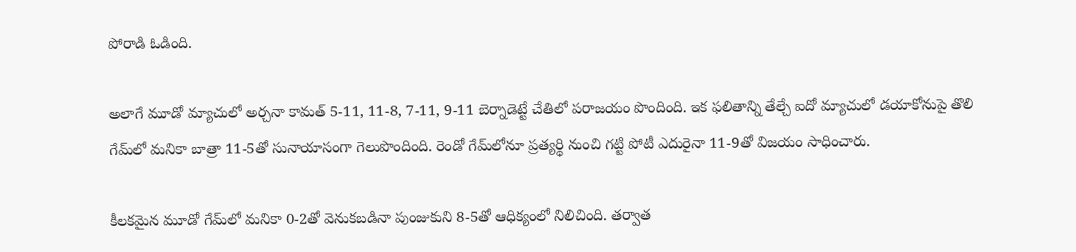పోరాడి ఓడింది.

అలాగే మూడో మ్యాచులో అర్చనా కామత్‌ 5-11, 11-8, 7-11, 9-11 బెర్నాడెట్టే చేతిలో ప‌రాజ‌యం పొందింది. ఇక ఫలితాన్ని తేల్చే ఐదో మ్యాచులో డయాకోనుపై తొలి గేమ్‌లో మనికా బాత్రా 11-5తో సునాయాసంగా గెలుపొందింది. రెండో గేమ్‌లోనూ ప్రత్యర్థి నుంచి గట్టి పోటీ ఎదురైనా 11-9తో విజ‌యం సాధించారు.

కీలకమైన మూడో గేమ్‌లో మనికా 0-2తో వెనుకబడినా పుంజుకుని 8-5తో ఆధిక్యంలో నిలిచింది. తర్వాత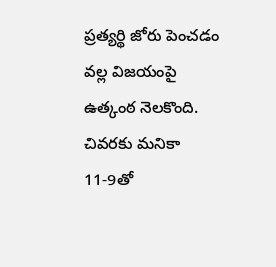ప్రత్యర్థి జోరు పెంచడం వల్ల విజయంపై ఉత్కంఠ నెలకొంది. చివరకు మనికా 11-9తో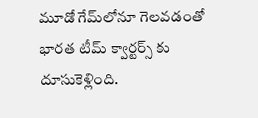మూడో గేమ్‌లోనూ గెల‌వ‌డంతో భారత టీమ్‌ క్వార్టర్స్ కు దూసుకెళ్లింది.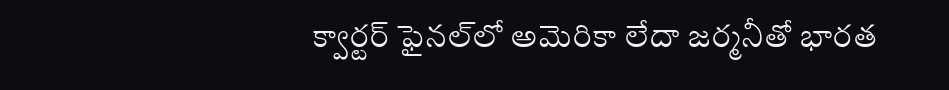క్వార్ట‌ర్ ఫైన‌ల్‌లో అమెరికా లేదా జ‌ర్మ‌నీతో భార‌త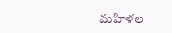మ‌హిళ‌ల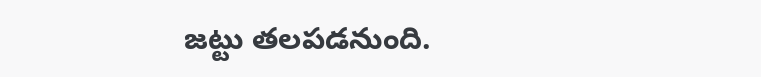జ‌ట్టు త‌ల‌ప‌డ‌నుంది.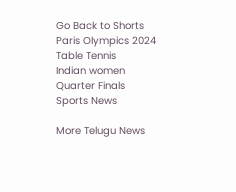Go Back to Shorts
Paris Olympics 2024
Table Tennis
Indian women
Quarter Finals
Sports News

More Telugu News